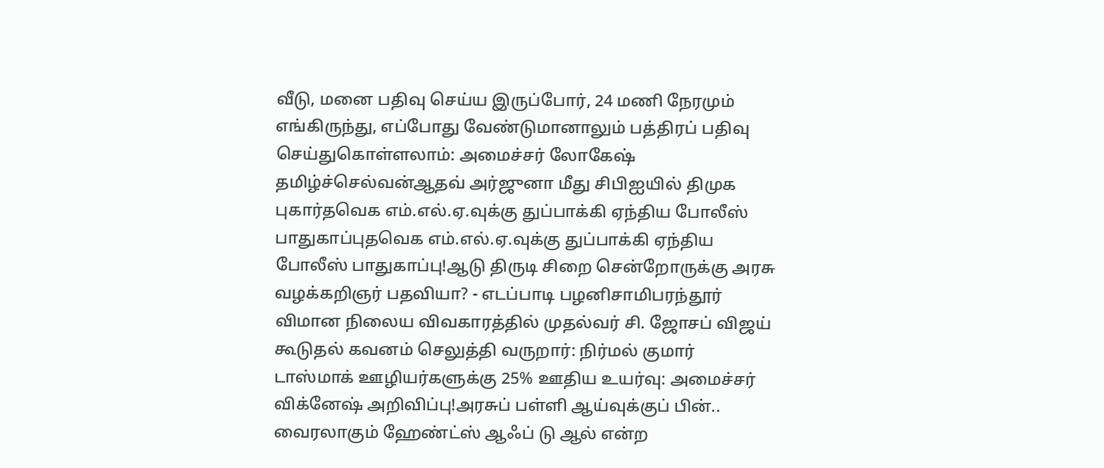வீடு, மனை பதிவு செய்ய இருப்போர், 24 மணி நேரமும் எங்கிருந்து, எப்போது வேண்டுமானாலும் பத்திரப் பதிவு செய்துகொள்ளலாம்: அமைச்சர் லோகேஷ் தமிழ்ச்செல்வன்ஆதவ் அர்ஜுனா மீது சிபிஐயில் திமுக புகார்தவெக எம்.எல்.ஏ.வுக்கு துப்பாக்கி ஏந்திய போலீஸ் பாதுகாப்புதவெக எம்.எல்.ஏ.வுக்கு துப்பாக்கி ஏந்திய போலீஸ் பாதுகாப்பு!ஆடு திருடி சிறை சென்றோருக்கு அரசு வழக்கறிஞர் பதவியா? - எடப்பாடி பழனிசாமிபரந்தூர் விமான நிலைய விவகாரத்தில் முதல்வர் சி. ஜோசப் விஜய் கூடுதல் கவனம் செலுத்தி வருறார்: நிர்மல் குமார் டாஸ்மாக் ஊழியர்களுக்கு 25% ஊதிய உயர்வு: அமைச்சர் விக்னேஷ் அறிவிப்பு!அரசுப் பள்ளி ஆய்வுக்குப் பின்.. வைரலாகும் ஹேண்ட்ஸ் ஆஃப் டு ஆல் என்ற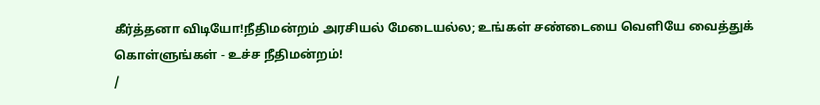கீர்த்தனா விடியோ!நீதிமன்றம் அரசியல் மேடையல்ல; உங்கள் சண்டையை வெளியே வைத்துக் கொள்ளுங்கள் - உச்ச நீதிமன்றம்!
/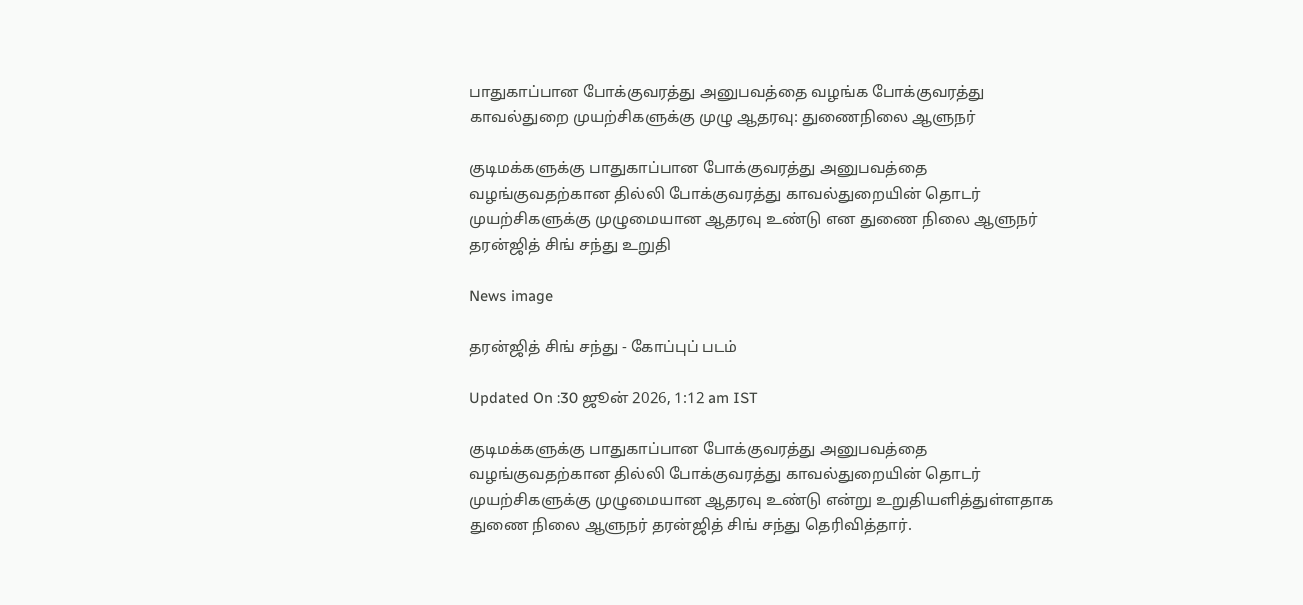பாதுகாப்பான போக்குவரத்து அனுபவத்தை வழங்க போக்குவரத்து காவல்துறை முயற்சிகளுக்கு முழு ஆதரவு: துணைநிலை ஆளுநர்

குடிமக்களுக்கு பாதுகாப்பான போக்குவரத்து அனுபவத்தை வழங்குவதற்கான தில்லி போக்குவரத்து காவல்துறையின் தொடர் முயற்சிகளுக்கு முழுமையான ஆதரவு உண்டு என துணை நிலை ஆளுநர் தரன்ஜித் சிங் சந்து உறுதி

News image

தரன்ஜித் சிங் சந்து - கோப்புப் படம்

Updated On :30 ஜூன் 2026, 1:12 am IST

குடிமக்களுக்கு பாதுகாப்பான போக்குவரத்து அனுபவத்தை வழங்குவதற்கான தில்லி போக்குவரத்து காவல்துறையின் தொடர் முயற்சிகளுக்கு முழுமையான ஆதரவு உண்டு என்று உறுதியளித்துள்ளதாக துணை நிலை ஆளுநர் தரன்ஜித் சிங் சந்து தெரிவித்தார்.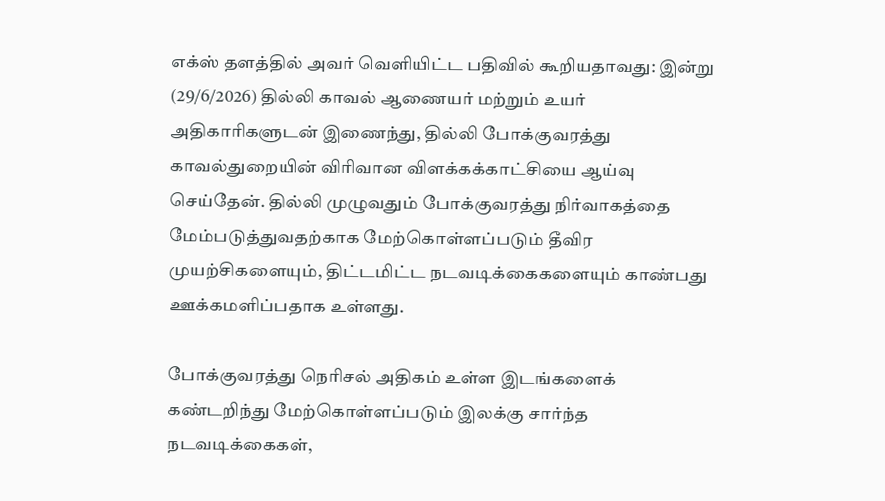எக்ஸ் தளத்தில் அவர் வெளியிட்ட பதிவில் கூறியதாவது: இன்று (29/6/2026) தில்லி காவல் ஆணையர் மற்றும் உயர் அதிகாரிகளுடன் இணைந்து, தில்லி போக்குவரத்து காவல்துறையின் விரிவான விளக்கக்காட்சியை ஆய்வு செய்தேன். தில்லி முழுவதும் போக்குவரத்து நிர்வாகத்தை மேம்படுத்துவதற்காக மேற்கொள்ளப்படும் தீவிர முயற்சிகளையும், திட்டமிட்ட நடவடிக்கைகளையும் காண்பது ஊக்கமளிப்பதாக உள்ளது.

போக்குவரத்து நெரிசல் அதிகம் உள்ள இடங்களைக் கண்டறிந்து மேற்கொள்ளப்படும் இலக்கு சார்ந்த நடவடிக்கைகள்,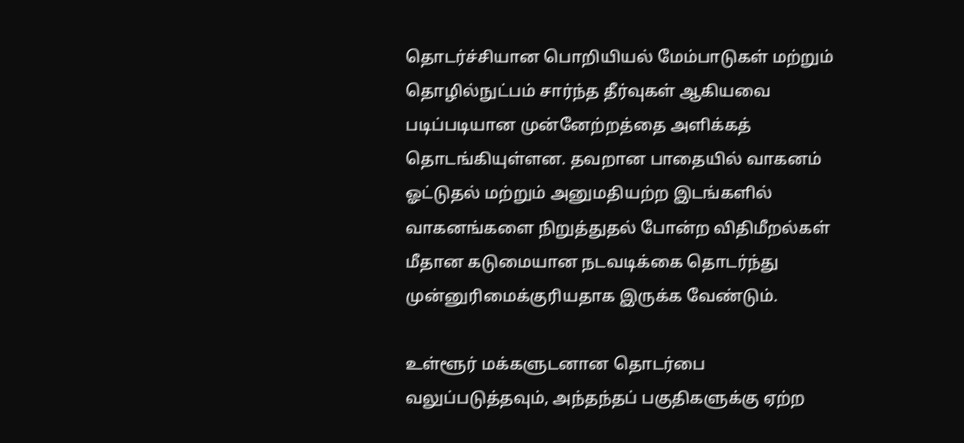தொடர்ச்சியான பொறியியல் மேம்பாடுகள் மற்றும் தொழில்நுட்பம் சார்ந்த தீர்வுகள் ஆகியவை படிப்படியான முன்னேற்றத்தை அளிக்கத் தொடங்கியுள்ளன. தவறான பாதையில் வாகனம் ஓட்டுதல் மற்றும் அனுமதியற்ற இடங்களில் வாகனங்களை நிறுத்துதல் போன்ற விதிமீறல்கள் மீதான கடுமையான நடவடிக்கை தொடர்ந்து முன்னுரிமைக்குரியதாக இருக்க வேண்டும்.

உள்ளூர் மக்களுடனான தொடர்பை வலுப்படுத்தவும், அந்தந்தப் பகுதிகளுக்கு ஏற்ற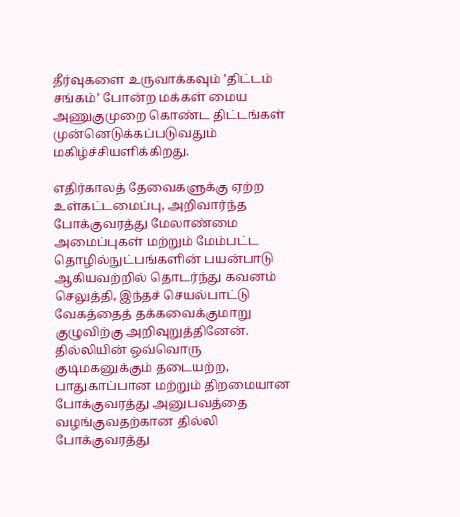தீர்வுகளை உருவாக்கவும் ’திட்டம் சங்கம்’ போன்ற மக்கள் மைய அணுகுமுறை கொண்ட திட்டங்கள் முன்னெடுக்கப்படுவதும் மகிழ்ச்சியளிக்கிறது.

எதிர்காலத் தேவைகளுக்கு ஏற்ற உள்கட்டமைப்பு, அறிவார்ந்த போக்குவரத்து மேலாண்மை அமைப்புகள் மற்றும் மேம்பட்ட தொழில்நுட்பங்களின் பயன்பாடு ஆகியவற்றில் தொடர்ந்து கவனம் செலுத்தி, இந்தச் செயல்பாட்டு வேகத்தைத் தக்கவைக்குமாறு குழுவிற்கு அறிவுறுத்தினேன். தில்லியின் ஒவ்வொரு குடிமகனுக்கும் தடையற்ற, பாதுகாப்பான மற்றும் திறமையான போக்குவரத்து அனுபவத்தை வழங்குவதற்கான தில்லி போக்குவரத்து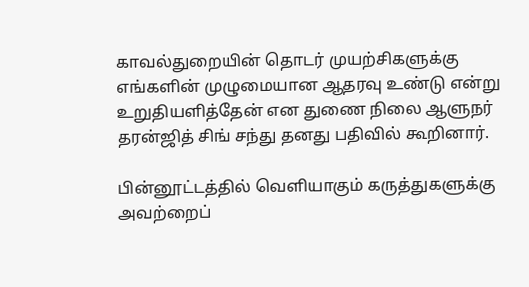காவல்துறையின் தொடர் முயற்சிகளுக்கு எங்களின் முழுமையான ஆதரவு உண்டு என்று உறுதியளித்தேன் என துணை நிலை ஆளுநர் தரன்ஜித் சிங் சந்து தனது பதிவில் கூறினார்.

பின்னூட்டத்தில் வெளியாகும் கருத்துகளுக்கு அவற்றைப்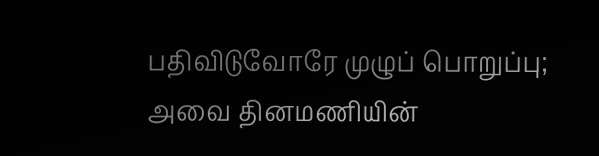பதிவிடுவோரே முழுப் பொறுப்பு; அவை தினமணியின்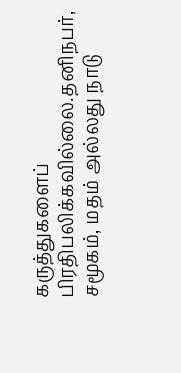கருத்துகளைப் பிரதிபலிக்கவில்லை.தனிநபர், சமூகம், மதம் அல்லது நாடு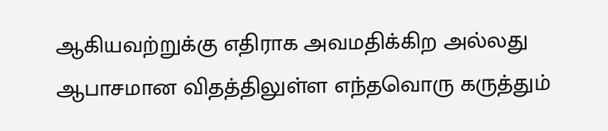ஆகியவற்றுக்கு எதிராக அவமதிக்கிற அல்லது ஆபாசமான விதத்திலுள்ள எந்தவொரு கருத்தும்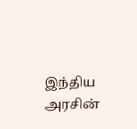இந்திய அரசின்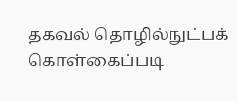தகவல் தொழில்நுட்பக் கொள்கைப்படி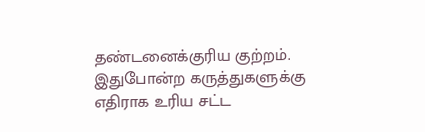தண்டனைக்குரிய குற்றம். இதுபோன்ற கருத்துகளுக்கு எதிராக உரிய சட்ட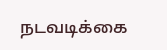நடவடிக்கை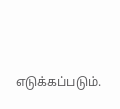எடுக்கப்படும்.